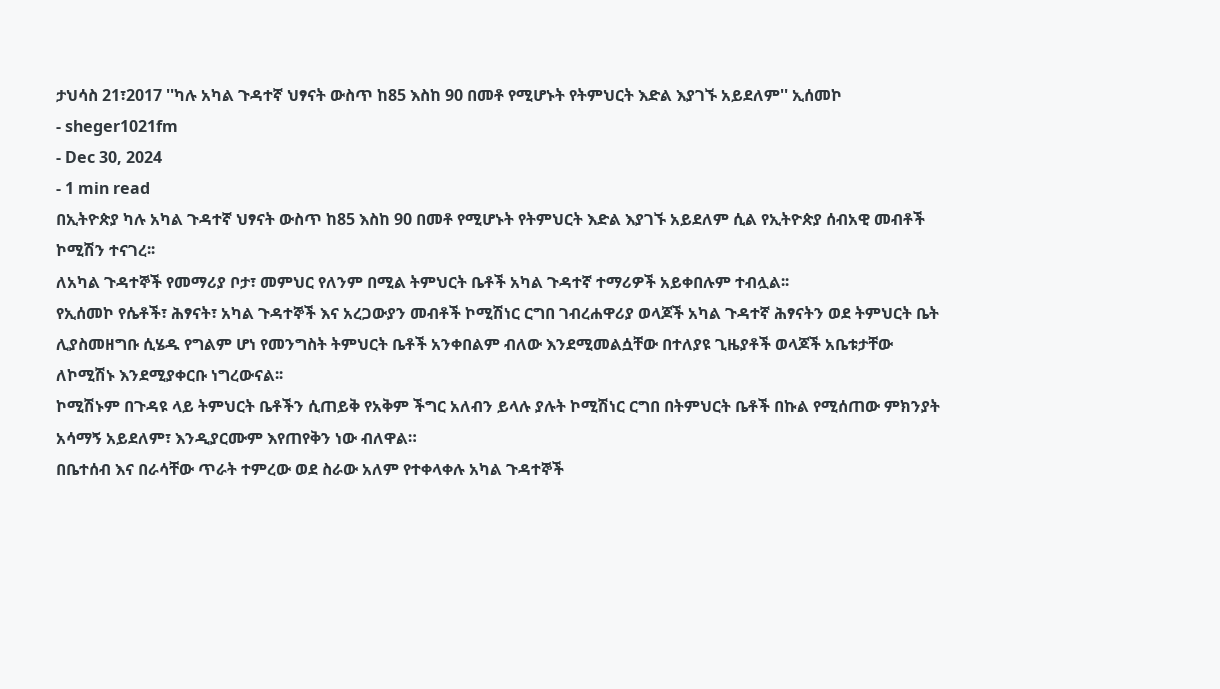ታህሳስ 21፣2017 ''ካሉ አካል ጉዳተኛ ህፃናት ውስጥ ከ85 እስከ 90 በመቶ የሚሆኑት የትምህርት እድል እያገኙ አይደለም'' ኢሰመኮ
- sheger1021fm
- Dec 30, 2024
- 1 min read
በኢትዮጵያ ካሉ አካል ጉዳተኛ ህፃናት ውስጥ ከ85 እስከ 90 በመቶ የሚሆኑት የትምህርት እድል እያገኙ አይደለም ሲል የኢትዮጵያ ሰብአዊ መብቶች ኮሚሽን ተናገረ፡፡
ለአካል ጉዳተኞች የመማሪያ ቦታ፣ መምህር የለንም በሚል ትምህርት ቤቶች አካል ጉዳተኛ ተማሪዎች አይቀበሉም ተብሏል፡፡
የኢሰመኮ የሴቶች፣ ሕፃናት፣ አካል ጉዳተኞች እና አረጋውያን መብቶች ኮሚሽነር ርግበ ገብረሐዋሪያ ወላጆች አካል ጉዳተኛ ሕፃናትን ወደ ትምህርት ቤት ሊያስመዘግቡ ሲሄዱ የግልም ሆነ የመንግስት ትምህርት ቤቶች አንቀበልም ብለው እንደሚመልሷቸው በተለያዩ ጊዜያቶች ወላጆች አቤቱታቸው ለኮሚሽኑ እንደሚያቀርቡ ነግረውናል፡፡
ኮሚሽኑም በጉዳዩ ላይ ትምህርት ቤቶችን ሲጠይቅ የአቅም ችግር አለብን ይላሉ ያሉት ኮሚሽነር ርግበ በትምህርት ቤቶች በኩል የሚሰጠው ምክንያት አሳማኝ አይደለም፣ እንዲያርሙም እየጠየቅን ነው ብለዋል።
በቤተሰብ እና በራሳቸው ጥራት ተምረው ወደ ስራው አለም የተቀላቀሉ አካል ጉዳተኞች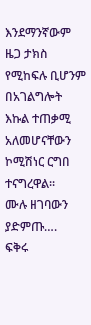እንደማንኛውም ዜጋ ታክስ የሚከፍሉ ቢሆንም በአገልግሎት እኩል ተጠቃሚ አለመሆናቸውን ኮሚሽነር ርግበ ተናግረዋል፡፡
ሙሉ ዘገባውን ያድምጡ….
ፍቅሩ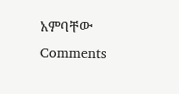አምባቸው
Comments